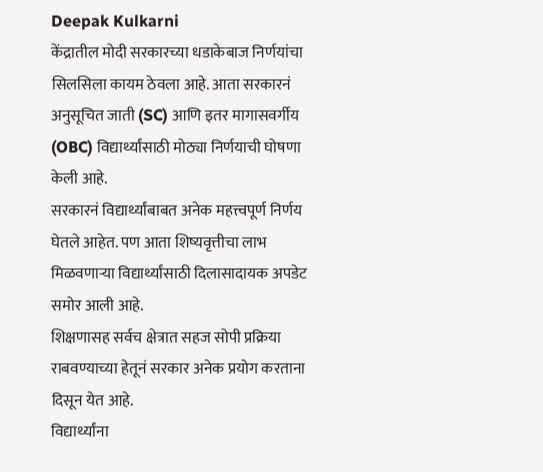Deepak Kulkarni
केंद्रातील मोदी सरकारच्या धडाकेबाज निर्णयांचा सिलसिला कायम ठेवला आहे. आता सरकारनं अनुसूचित जाती (SC) आणि इतर मागासवर्गीय (OBC) विद्यार्थ्यांसाठी मोठ्या निर्णयाची घोषणा केली आहे.
सरकारनं विद्यार्थ्यांबाबत अनेक महत्त्वपूर्ण निर्णय घेतले आहेत. पण आता शिष्यवृत्तीचा लाभ मिळवणाऱ्या विद्यार्थ्यांसाठी दिलासादायक अपडेट समोर आली आहे.
शिक्षणासह सर्वच क्षेत्रात सहज सोपी प्रक्रिया राबवण्याच्या हेतूनं सरकार अनेक प्रयोग करताना दिसून येत आहे.
विद्यार्थ्यांना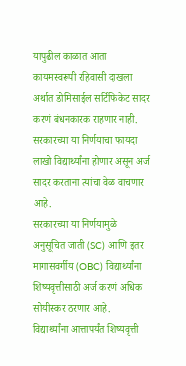यापुढील काळात आता कायमस्वरूपी रहिवासी दाखला अर्थात डोमिसाईल सर्टिफिकेट सादर करणं बंधनकारक राहणार नाही.
सरकारच्या या निर्णयाचा फायदा लाखो विद्यार्थ्यांना होणार असून अर्ज सादर करताना त्यांचा वेळ वाचणार आहे.
सरकारच्या या निर्णयामुळे अनुसूचित जाती (SC) आणि इतर मागासवर्गीय (OBC) विद्यार्थ्यांना शिष्यवृत्तीसाठी अर्ज करणं अधिक सोयीस्कर ठरणार आहे.
विद्यार्थ्यांना आत्तापर्यंत शिष्यवृत्ती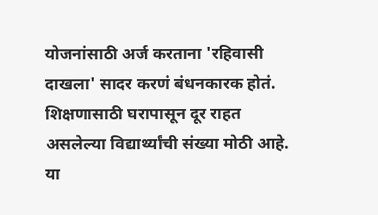योजनांसाठी अर्ज करताना 'रहिवासी दाखला' सादर करणं बंधनकारक होतं.
शिक्षणासाठी घरापासून दूर राहत असलेल्या विद्यार्थ्यांची संख्या मोठी आहे. या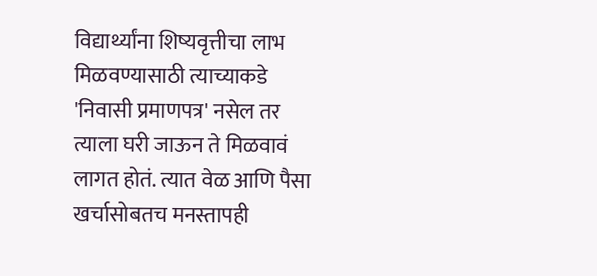विद्यार्थ्यांना शिष्यवृत्तीचा लाभ मिळवण्यासाठी त्याच्याकडे 'निवासी प्रमाणपत्र' नसेल तर त्याला घरी जाऊन ते मिळवावं लागत होतं. त्यात वेळ आणि पैसा खर्चासोबतच मनस्तापही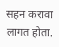सहन करावा लागत होता.